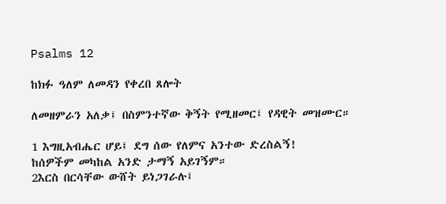Psalms 12

ከክፉ ዓለም ለመዳን የቀረበ ጸሎት

ለመዘምራን አለቃ፤ በስምንተኛው ቅኝት የሚዘመር፤ የዳዊት መዝሙር።

1 እግዚአብሔር ሆይ፤ ደግ ሰው የለምና አንተው ድረስልኝ!
ከሰዎችም መካከል አንድ ታማኝ አይገኝም።
2እርስ በርሳቸው ውሸት ይነጋገራሉ፤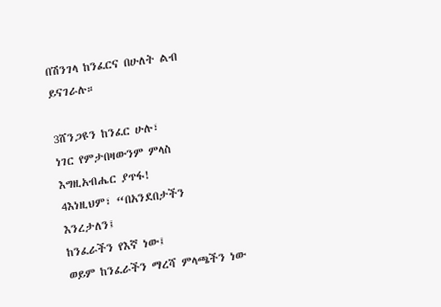በሽንገላ ከንፈርና በሁለት ልብ ይናገራሉ።

3ሸንጋዩን ከንፈር ሁሉ፣
ነገር የምታበዛውንም ምላስ እግዚአብሔር ያጥፋ!
4እነዚህም፣ “በአንደበታችን እንረታለን፤
ከንፈራችን የእኛ ነው፤
ወይም ከንፈራችን ማረሻ ምላጫችን ነው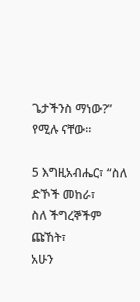ጌታችንስ ማነው?”
የሚሉ ናቸው።

5 እግዚአብሔር፣ “ስለ ድኾች መከራ፣
ስለ ችግረኞችም ጩኸት፣
አሁን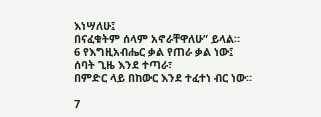እነሣለሁ፤
በናፈቁትም ሰላም አኖራቸዋለሁ” ይላል።
6 የእግዚአብሔር ቃል የጠራ ቃል ነው፤
ሰባት ጊዜ እንደ ተጣራ፣
በምድር ላይ በከውር እንደ ተፈተነ ብር ነው።

7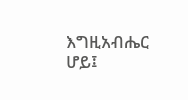እግዚአብሔር ሆይ፤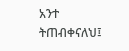አንተ ትጠብቀናለህ፤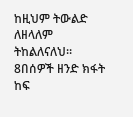ከዚህም ትውልድ ለዘላለም ትከልለናለህ።
8በሰዎች ዘንድ ክፋት ከፍ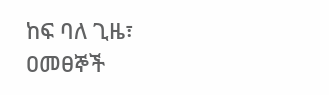ከፍ ባለ ጊዜ፣
ዐመፀኞች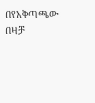በየአቅጣጫው በዛቻ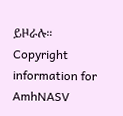ይዞራሉ።
Copyright information for AmhNASV